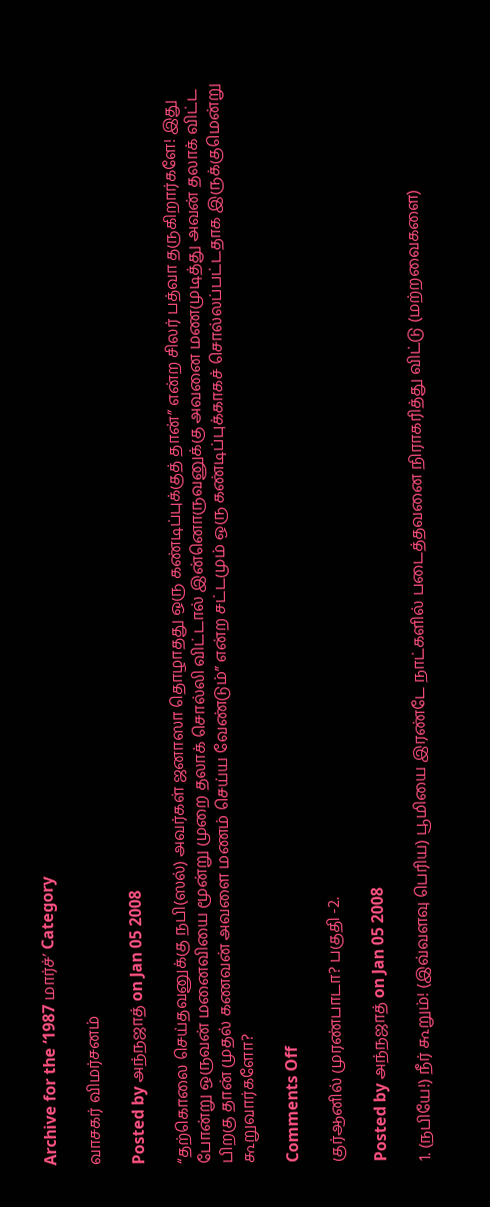Archive for the ‘1987 மார்ச்’ Category

வாசகர் விமர்சனம்

Posted by அந்நஜாத் on Jan 05 2008

“தற்கொலை செய்தவனுக்கு நபி(ஸல்) அவர்கள் ஜனாஸா தொழாதது ஒரு கண்டிப்புக்குத் தான்” என்ற சிலர் பத்வா தருகிறார்களே! இது போன்று ஒருவன் மனைவியை மூன்று முறை தலாக் சொல்லி விட்டால் இன்னொருவனுக்கு அவனை மணமுடித்து அவன் தலாக் விட்ட பிறகு தான் முதல் கணவன் அவளை மணம் செய்ய வேண்டும்” என்ற சட்டமும் ஒரு கண்டிப்புக்காகச் சொல்லப்பட்டதாக இருக்குமென்று கூறுவார்களோ?

Comments Off

குர்ஆனில் முரண்பாடா? பகுதி -2.

Posted by அந்நஜாத் on Jan 05 2008

1. (நபியே!) நீர் கூறும்! (இவ்வளவு பெரிய) பூமியை இரண்டே நாட்களில் படைத்தவனை நிராகரித்து விட்டு (மற்றவைகளை)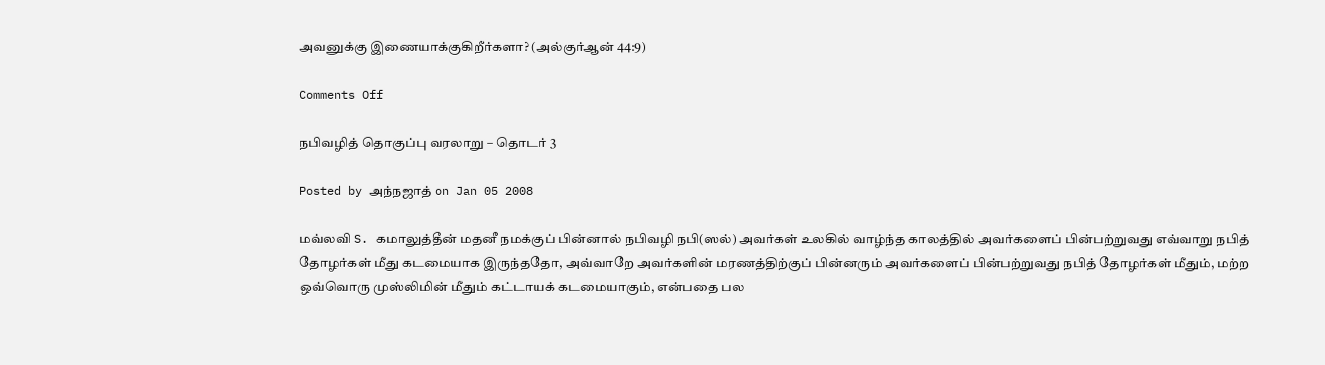அவனுக்கு இணையாக்குகிறீர்களா? (அல்குர்ஆன் 44:9)

Comments Off

நபிவழித் தொகுப்பு வரலாறு – தொடர் 3

Posted by அந்நஜாத் on Jan 05 2008

மவ்லவி S. கமாலுத்தீன் மதனீ நமக்குப் பின்னால் நபிவழி நபி(ஸல்) அவர்கள் உலகில் வாழ்ந்த காலத்தில் அவர்களைப் பின்பற்றுவது எவ்வாறு நபித் தோழர்கள் மீது கடமையாக இருந்ததோ, அவ்வாறே அவர்களின் மரணத்திற்குப் பின்னரும் அவர்களைப் பின்பற்றுவது நபித் தோழர்கள் மீதும், மற்ற ஒவ்வொரு முஸ்லிமின் மீதும் கட்டாயக் கடமையாகும், என்பதை பல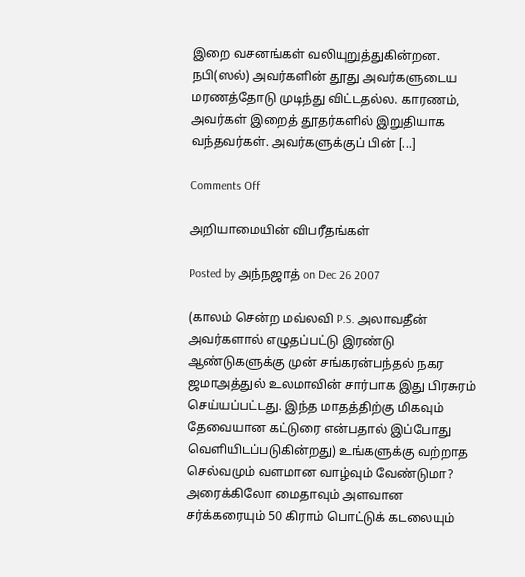இறை வசனங்கள் வலியுறுத்துகின்றன. நபி(ஸல்) அவர்களின் தூது அவர்களுடைய மரணத்தோடு முடிந்து விட்டதல்ல. காரணம், அவர்கள் இறைத் தூதர்களில் இறுதியாக வந்தவர்கள். அவர்களுக்குப் பின் [...]

Comments Off

அறியாமையின் விபரீதங்கள்

Posted by அந்நஜாத் on Dec 26 2007

(காலம் சென்ற மவ்லவி P.S. அலாவதீன் அவர்களால் எழுதப்பட்டு இரண்டு ஆண்டுகளுக்கு முன் சங்கரன்பந்தல் நகர ஜமாஅத்துல் உலமாவின் சார்பாக இது பிரசுரம் செய்யப்பட்டது. இந்த மாதத்திற்கு மிகவும் தேவையான கட்டுரை என்பதால் இப்போது வெளியிடப்படுகின்றது) உங்களுக்கு வற்றாத செல்வமும் வளமான வாழ்வும் வேண்டுமா? அரைக்கிலோ மைதாவும் அளவான சர்க்கரையும் 50 கிராம் பொட்டுக் கடலையும்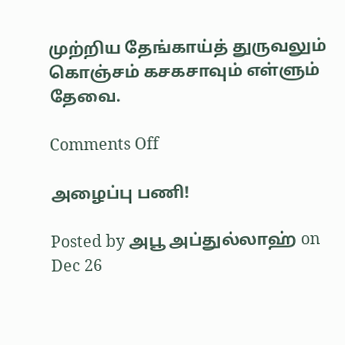முற்றிய தேங்காய்த் துருவலும் கொஞ்சம் கசகசாவும் எள்ளும் தேவை.

Comments Off

அழைப்பு பணி!

Posted by அபூ அப்துல்லாஹ் on Dec 26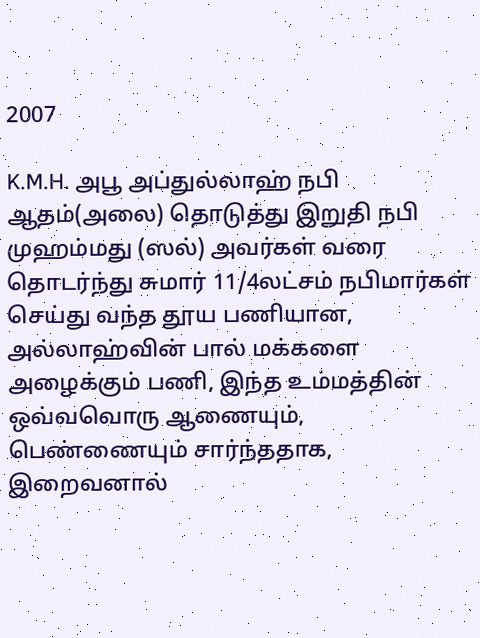2007

K.M.H. அபூ அப்துல்லாஹ் நபி ஆதம்(அலை) தொடுத்து இறுதி நபி முஹம்மது (ஸல்) அவர்கள் வரை தொடர்ந்து சுமார் 11/4லட்சம் நபிமார்கள் செய்து வந்த தூய பணியான, அல்லாஹ்வின் பால் மக்களை அழைக்கும் பணி, இந்த உம்மத்தின் ஒவ்வவொரு ஆணையும், பெண்ணையும் சார்ந்ததாக, இறைவனால்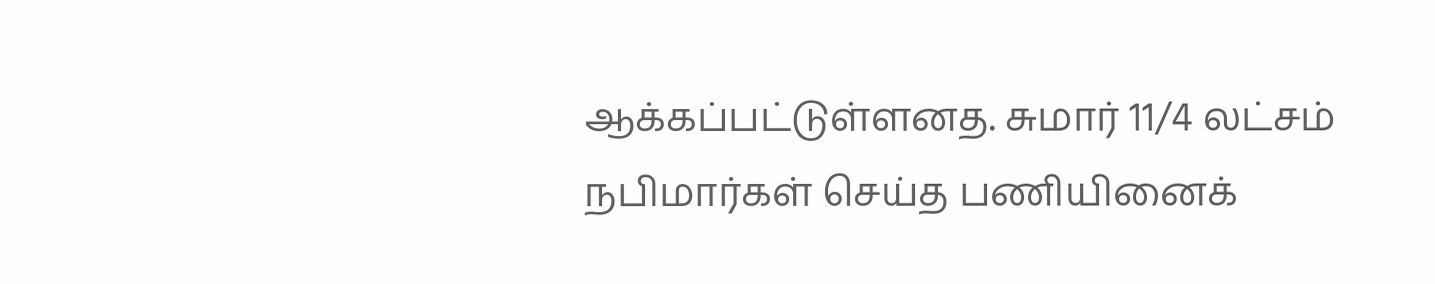ஆக்கப்பட்டுள்ளனத. சுமார் 11/4 லட்சம் நபிமார்கள் செய்த பணியினைக்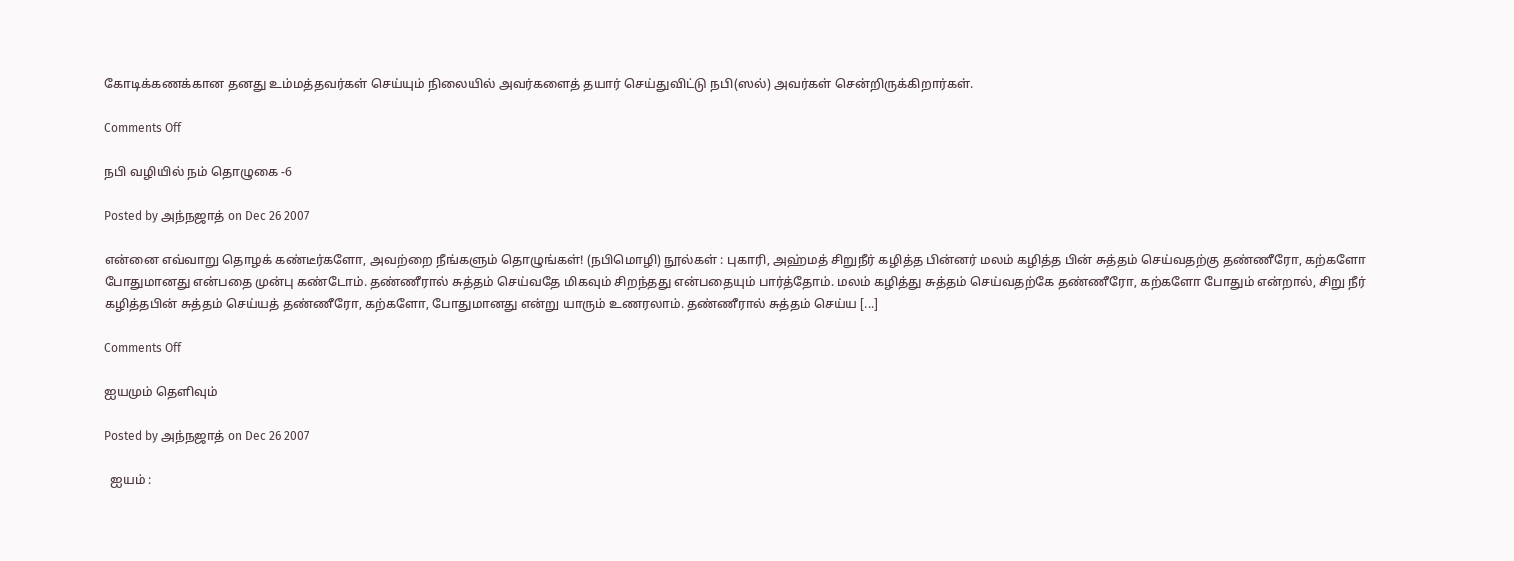கோடிக்கணக்கான தனது உம்மத்தவர்கள் செய்யும் நிலையில் அவர்களைத் தயார் செய்துவிட்டு நபி(ஸல்) அவர்கள் சென்றிருக்கிறார்கள்.

Comments Off

நபி வழியில் நம் தொழுகை -6

Posted by அந்நஜாத் on Dec 26 2007

என்னை எவ்வாறு தொழக் கண்டீர்களோ, அவற்றை நீங்களும் தொழுங்கள்! (நபிமொழி) நூல்கள் : புகாரி, அஹ்மத் சிறுநீர் கழித்த பின்னர் மலம் கழித்த பின் சுத்தம் செய்வதற்கு தண்ணீரோ, கற்களோ போதுமானது என்பதை முன்பு கண்டோம். தண்ணீரால் சுத்தம் செய்வதே மிகவும் சிறந்தது என்பதையும் பார்த்தோம். மலம் கழித்து சுத்தம் செய்வதற்கே தண்ணீரோ, கற்களோ போதும் என்றால், சிறு நீர் கழித்தபின் சுத்தம் செய்யத் தண்ணீரோ, கற்களோ, போதுமானது என்று யாரும் உணரலாம். தண்ணீரால் சுத்தம் செய்ய [...]

Comments Off

ஐயமும் தெளிவும்

Posted by அந்நஜாத் on Dec 26 2007

  ஐயம் :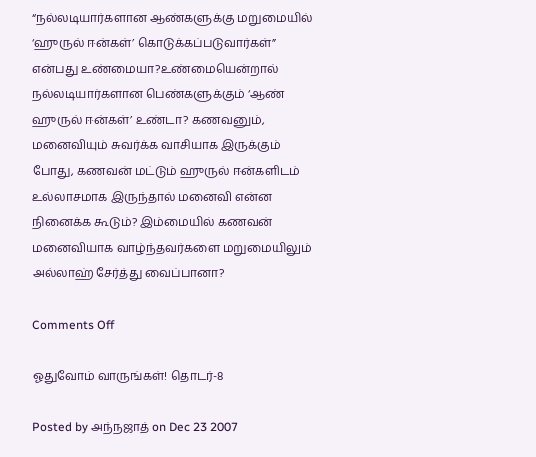“நல்லடியார்களான ஆண்களுக்கு மறுமையில் ‘ஹுருல் ஈன்கள்’ கொடுக்கப்படுவார்கள்” என்பது உண்மையா?உண்மையென்றால் நல்லடியார்களான பெண்களுக்கும் ‘ஆண் ஹுருல் ஈன்கள்’ உண்டா? கணவனும், மனைவியும் சுவர்க்க வாசியாக இருக்கும் போது, கணவன் மட்டும் ஹுருல் ஈன்களிடம் உல்லாசமாக இருந்தால் மனைவி என்ன நினைக்க கூடும்? இம்மையில் கணவன் மனைவியாக வாழ்ந்தவர்களை மறுமையிலும் அல்லாஹ் சேர்த்து வைப்பானா?

Comments Off

ஓதுவோம் வாருங்கள்! தொடர்-8

Posted by அந்நஜாத் on Dec 23 2007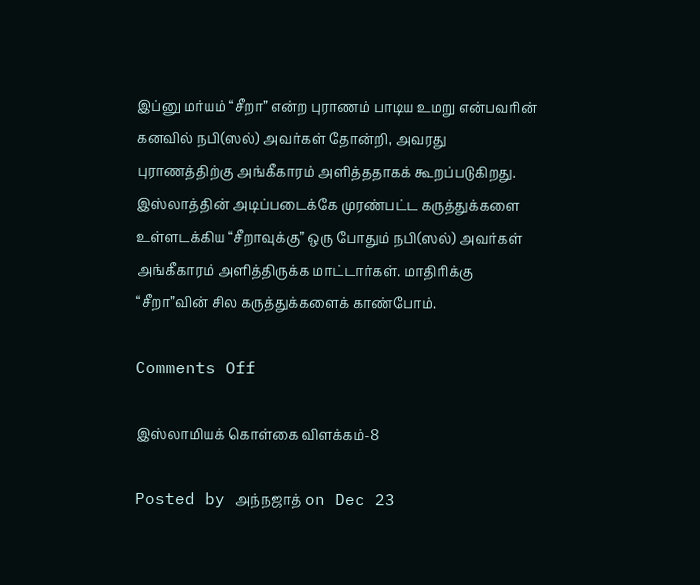இப்னு மர்யம் “சீறா” என்ற புராணம் பாடிய உமறு என்பவரின் கனவில் நபி(ஸல்) அவர்கள் தோன்றி, அவரது புராணத்திற்கு அங்கீகாரம் அளித்ததாகக் கூறப்படுகிறது. இஸ்லாத்தின் அடிப்படைக்கே முரண்பட்ட கருத்துக்களை உள்ளடக்கிய “சீறாவுக்கு” ஒரு போதும் நபி(ஸல்) அவர்கள் அங்கீகாரம் அளித்திருக்க மாட்டார்கள். மாதிரிக்கு “சீறா”வின் சில கருத்துக்களைக் காண்போம்.

Comments Off

இஸ்லாமியக் கொள்கை விளக்கம்-8

Posted by அந்நஜாத் on Dec 23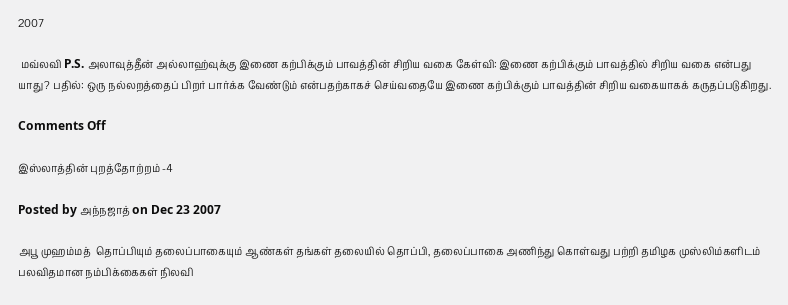2007

 மவ்லவி P.S. அலாவுத்தீன் அல்லாஹ்வுக்கு இணை கற்பிக்கும் பாவத்தின் சிறிய வகை கேள்வி: இணை கற்பிக்கும் பாவத்தில் சிறிய வகை என்பது யாது? பதில்: ஒரு நல்லறத்தைப் பிறர் பார்க்க வேண்டும் என்பதற்காகச் செய்வதையே இணை கற்பிக்கும் பாவத்தின் சிறிய வகையாகக் கருதப்படுகிறது.

Comments Off

இஸ்லாத்தின் புறத்தோற்றம் -4

Posted by அந்நஜாத் on Dec 23 2007

அபூ முஹம்மத்  தொப்பியும் தலைப்பாகையும் ஆண்கள் தங்கள் தலையில் தொப்பி, தலைப்பாகை அணிந்து கொள்வது பற்றி தமிழக முஸ்லிம்களிடம் பலவிதமான நம்பிக்கைகள் நிலவி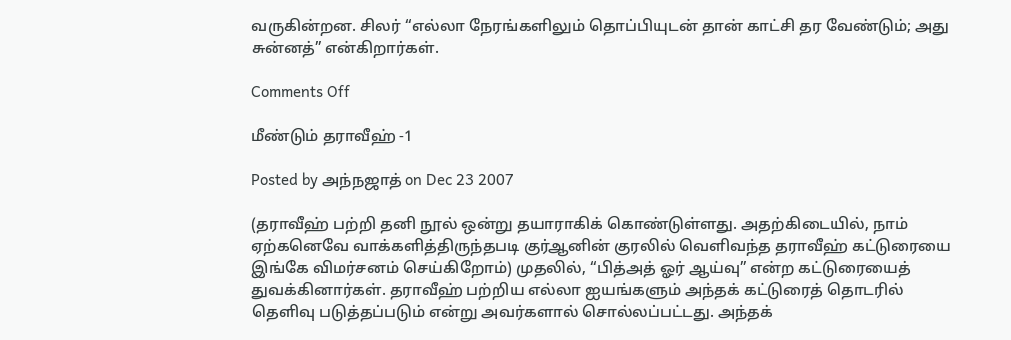வருகின்றன. சிலர் “எல்லா நேரங்களிலும் தொப்பியுடன் தான் காட்சி தர வேண்டும்; அது சுன்னத்” என்கிறார்கள்.

Comments Off

மீண்டும் தராவீஹ் -1

Posted by அந்நஜாத் on Dec 23 2007

(தராவீஹ் பற்றி தனி நூல் ஒன்று தயாராகிக் கொண்டுள்ளது. அதற்கிடையில், நாம் ஏற்கனெவே வாக்களித்திருந்தபடி குர்ஆனின் குரலில் வெளிவந்த தராவீஹ் கட்டுரையை இங்கே விமர்சனம் செய்கிறோம்) முதலில், “பித்அத் ஓர் ஆய்வு” என்ற கட்டுரையைத் துவக்கினார்கள். தராவீஹ் பற்றிய எல்லா ஐயங்களும் அந்தக் கட்டுரைத் தொடரில் தெளிவு படுத்தப்படும் என்று அவர்களால் சொல்லப்பட்டது. அந்தக்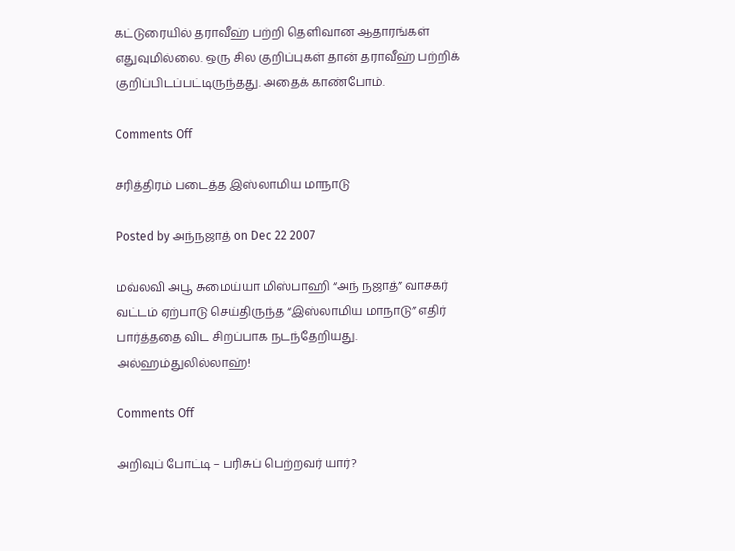கட்டுரையில் தராவீஹ் பற்றி தெளிவான ஆதாரங்கள் எதுவுமில்லை. ஒரு சில குறிப்புகள் தான் தராவீஹ் பற்றிக் குறிப்பிடப்பட்டிருந்தது. அதைக் காண்போம்.

Comments Off

சரித்திரம் படைத்த இஸ்லாமிய மாநாடு

Posted by அந்நஜாத் on Dec 22 2007

மவ்லவி அபூ சுமைய்யா மிஸ்பாஹி “அந் நஜாத்” வாசகர் வட்டம் ஏற்பாடு செய்திருந்த “இஸ்லாமிய மாநாடு” எதிர் பார்த்ததை விட சிறப்பாக நடந்தேறியது. அல்ஹம்துலில்லாஹ்!

Comments Off

அறிவுப் போட்டி – பரிசுப் பெற்றவர் யார்?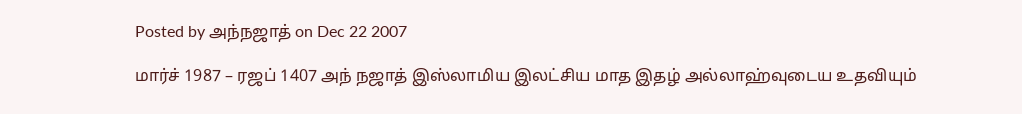Posted by அந்நஜாத் on Dec 22 2007

மார்ச் 1987 – ரஜப் 1407 அந் நஜாத் இஸ்லாமிய இலட்சிய மாத இதழ் அல்லாஹ்வுடைய உதவியும்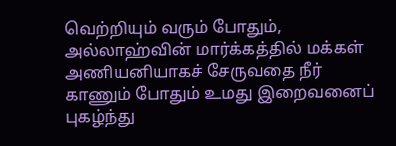வெற்றியும் வரும் போதும், அல்லாஹ்வின் மார்க்கத்தில் மக்கள் அணியனியாகச் சேருவதை நீர் காணும் போதும் உமது இறைவனைப் புகழ்ந்து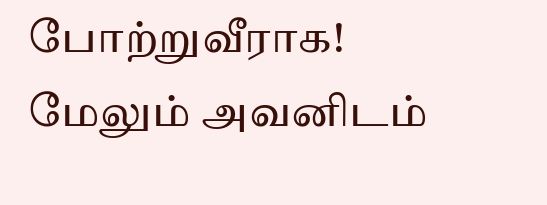போற்றுவீராக! மேலும் அவனிடம்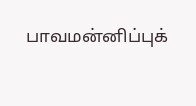பாவமன்னிப்புக்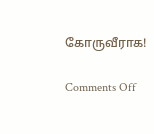கோருவீராக!

Comments Off